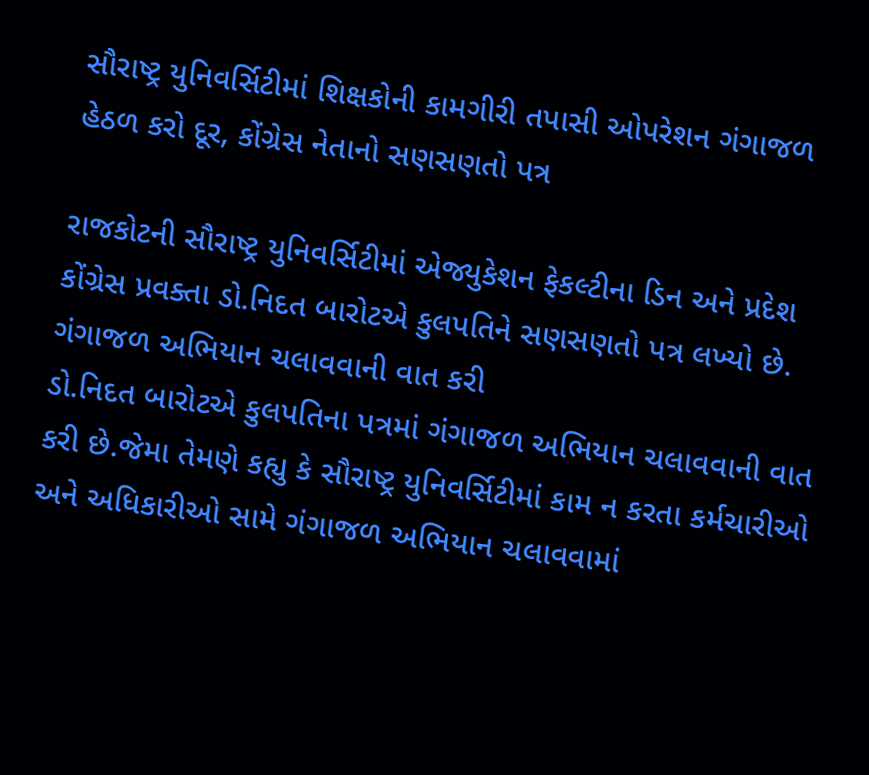સૌરાષ્ટ્ર યુનિવર્સિટીમાં શિક્ષકોની કામગીરી તપાસી ઓપરેશન ગંગાજળ હેઠળ કરો દૂર, કોંગ્રેસ નેતાનો સણસણતો પત્ર

રાજકોટની સૌરાષ્ટ્ર યુનિવર્સિટીમાં એજ્યુકેશન ફેકલ્ટીના ડિન અને પ્રદેશ કોંગ્રેસ પ્રવક્તા ડો.નિદત બારોટએ કુલપતિને સણસણતો પત્ર લખ્યો છે.
ગંગાજળ અભિયાન ચલાવવાની વાત કરી
ડો.નિદત બારોટએ કુલપતિના પત્રમાં ગંગાજળ અભિયાન ચલાવવાની વાત કરી છે.જેમા તેમણે કહ્યુ કે સૌરાષ્ટ્ર યુનિવર્સિટીમાં કામ ન કરતા કર્મચારીઓ અને અધિકારીઓ સામે ગંગાજળ અભિયાન ચલાવવામાં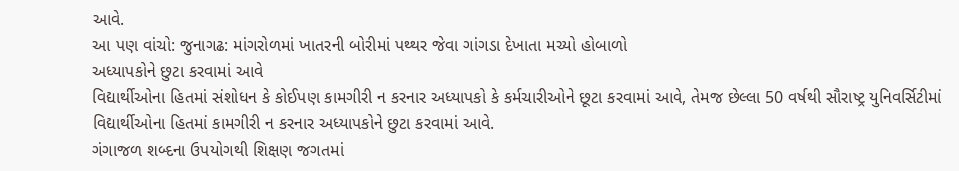આવે.
આ પણ વાંચો: જુનાગઢ: માંગરોળમાં ખાતરની બોરીમાં પથ્થર જેવા ગાંગડા દેખાતા મચ્યો હોબાળો
અધ્યાપકોને છુટા કરવામાં આવે
વિદ્યાર્થીઓના હિતમાં સંશોધન કે કોઈપણ કામગીરી ન કરનાર અધ્યાપકો કે કર્મચારીઓને છૂટા કરવામાં આવે, તેમજ છેલ્લા 50 વર્ષથી સૌરાષ્ટ્ર યુનિવર્સિટીમાં વિદ્યાર્થીઓના હિતમાં કામગીરી ન કરનાર અધ્યાપકોને છુટા કરવામાં આવે.
ગંગાજળ શબ્દના ઉપયોગથી શિક્ષણ જગતમાં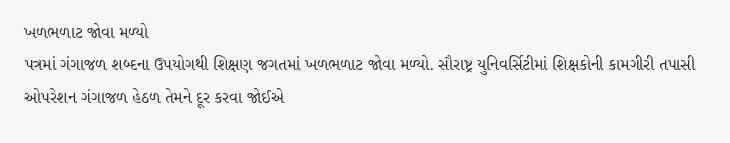ખળભળાટ જોવા મળ્યો
પત્રમાં ગંગાજળ શબ્દના ઉપયોગથી શિક્ષણ જગતમાં ખળભળાટ જોવા મળ્યો. સૌરાષ્ટ્ર યુનિવર્સિટીમાં શિક્ષકોની કામગીરી તપાસી ઓપરેશન ગંગાજળ હેઠળ તેમને દૂર કરવા જોઈએ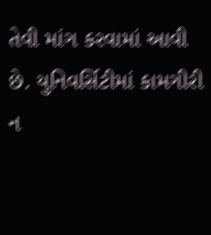તેવી માંગ કરવામાં આવી છે. યુનિવર્સિટીમાં કામગીરી ન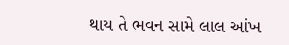થાય તે ભવન સામે લાલ આંખ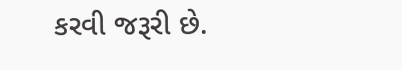કરવી જરૂરી છે.